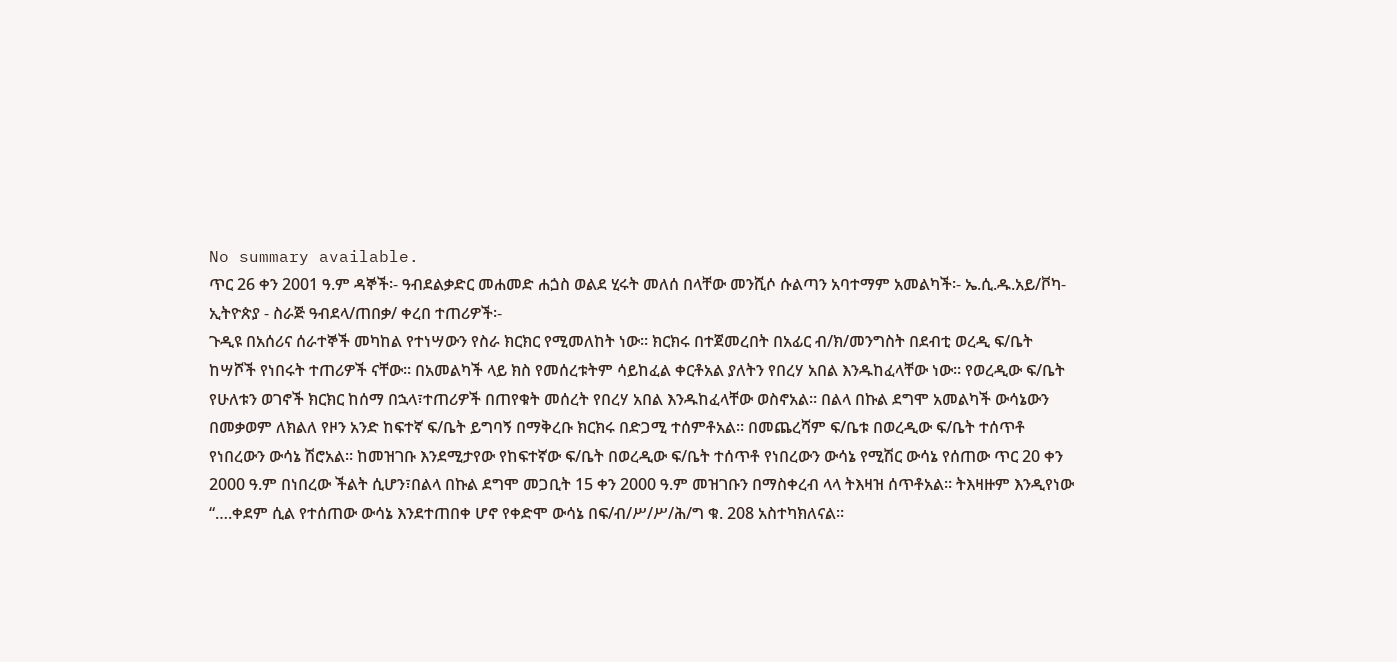No summary available.
ጥር 26 ቀን 2001 ዓ.ም ዳኞች፡- ዓብደልቃድር መሐመድ ሐጏስ ወልደ ሂሩት መለሰ በላቸው መንሺሶ ሱልጣን አባተማም አመልካች፡- ኤ.ሲ.ዱ.አይ/ቮካ- ኢትዮጵያ - ስራጅ ዓብደላ/ጠበቃ/ ቀረበ ተጠሪዎች፡-
ጉዲዩ በአሰሪና ሰራተኞች መካከል የተነሣውን የስራ ክርክር የሚመለከት ነው። ክርክሩ በተጀመረበት በአፊር ብ/ክ/መንግስት በደብቲ ወረዲ ፍ/ቤት ከሣሾች የነበሩት ተጠሪዎች ናቸው። በአመልካች ላይ ክስ የመሰረቱትም ሳይከፈል ቀርቶአል ያለትን የበረሃ አበል እንዱከፈላቸው ነው። የወረዲው ፍ/ቤት የሁለቱን ወገኖች ክርክር ከሰማ በኋላ፣ተጠሪዎች በጠየቁት መሰረት የበረሃ አበል እንዱከፈላቸው ወስኖአል። በልላ በኩል ደግሞ አመልካች ውሳኔውን በመቃወም ለክልለ የዞን አንድ ከፍተኛ ፍ/ቤት ይግባኝ በማቅረቡ ክርክሩ በድጋሚ ተሰምቶአል። በመጨረሻም ፍ/ቤቱ በወረዲው ፍ/ቤት ተሰጥቶ የነበረውን ውሳኔ ሽሮአል። ከመዝገቡ እንደሚታየው የከፍተኛው ፍ/ቤት በወረዲው ፍ/ቤት ተሰጥቶ የነበረውን ውሳኔ የሚሽር ውሳኔ የሰጠው ጥር 20 ቀን 2000 ዓ.ም በነበረው ችልት ሲሆን፣በልላ በኩል ደግሞ መጋቢት 15 ቀን 2000 ዓ.ም መዝገቡን በማስቀረብ ላላ ትእዛዝ ሰጥቶአል። ትእዛዙም እንዲየነው “….ቀደም ሲል የተሰጠው ውሳኔ እንደተጠበቀ ሆኖ የቀድሞ ውሳኔ በፍ/ብ/ሥ/ሥ/ሕ/ግ ቁ. 208 አስተካክለናል።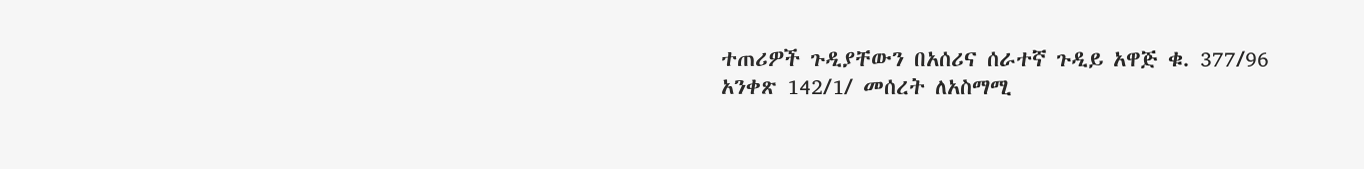ተጠሪዎች ጉዲያቸውን በአሰሪና ሰራተኛ ጉዲይ አዋጅ ቁ. 377/96 አንቀጽ 142/1/ መሰረት ለአስማሚ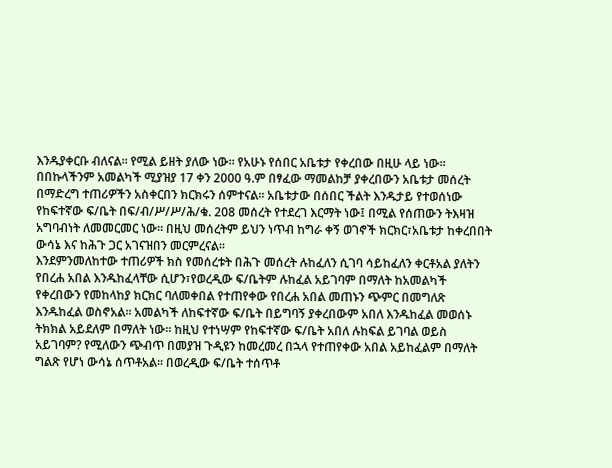እንዱያቀርቡ ብለናል። የሚል ይዘት ያለው ነው። የአሁኑ የሰበር አቤቱታ የቀረበው በዚሁ ላይ ነው።
በበኩላችንም አመልካች ሚያዝያ 17 ቀን 2000 ዓ.ም በፃፈው ማመልከቻ ያቀረበውን አቤቱታ መሰረት በማድረግ ተጠሪዎችን አስቀርበን ክርክሩን ሰምተናል። አቤቱታው በሰበር ችልት እንዱታይ የተወሰነው የከፍተኛው ፍ/ቤት በፍ/ብ/ሥ/ሥ/ሕ/ቁ. 208 መሰረት የተደረገ እርማት ነው፤ በሚል የሰጠውን ትእዛዝ አግባብነት ለመመርመር ነው። በዚህ መሰረትም ይህን ነጥብ ከግራ ቀኝ ወገኖች ክርክር፣አቤቱታ ከቀረበበት ውሳኔ እና ከሕጉ ጋር አገናዝበን መርምረናል።
እንደምንመለከተው ተጠሪዎች ክስ የመሰረቱት በሕጉ መሰረት ሉከፈለን ሲገባ ሳይከፈለን ቀርቶአል ያለትን የበረሐ አበል እንዱከፈላቸው ሲሆን፣የወረዲው ፍ/ቤትም ሉከፈል አይገባም በማለት ከአመልካች የቀረበውን የመከላከያ ክርክር ባለመቀበል የተጠየቀው የበረሐ አበል መጠኑን ጭምር በመግለጽ እንዱከፈል ወስኖአል። አመልካች ለከፍተኛው ፍ/ቤት በይግባኝ ያቀረበውም አበለ እንዱከፈል መወሰኑ ትክክል አይደለም በማለት ነው። ከዚህ የተነሣም የከፍተኛው ፍ/ቤት አበለ ሉከፍል ይገባል ወይስ አይገባም? የሚለውን ጭብጥ በመያዝ ጉዲዩን ከመረመረ በኋላ የተጠየቀው አበል አይከፈልም በማለት ግልጽ የሆነ ውሳኔ ሰጥቶአል። በወረዲው ፍ/ቤት ተሰጥቶ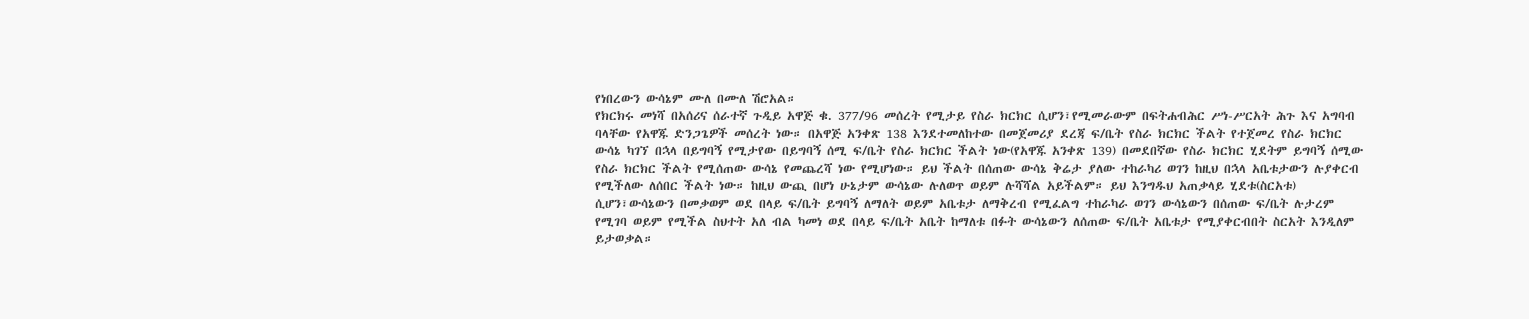የነበረውን ውሳኔም ሙለ በሙለ ሽሮአል።
የክርክሩ መነሻ በአሰሪና ሰራተኛ ጉዲይ አዋጅ ቁ. 377/96 መሰረት የሚታይ የስራ ክርክር ሲሆን፣የሚመራውም በፍትሐብሕር ሥነ-ሥርአት ሕጉ እና አግባብ ባላቸው የአዋጁ ድንጋጌዎች መሰረት ነው። በአዋጅ አንቀጽ 138 እንደተመለከተው በመጀመሪያ ደረጃ ፍ/ቤት የስራ ክርክር ችልት የተጀመረ የስራ ክርክር ውሳኔ ካገኘ በኋላ በይግባኝ የሚታየው በይግባኝ ሰሚ ፍ/ቤት የስራ ክርክር ችልት ነው(የአዋጁ አንቀጽ 139) በመደበኛው የስራ ክርክር ሂደትም ይግባኝ ሰሚው የስራ ክርክር ችልት የሚሰጠው ውሳኔ የመጨረሻ ነው የሚሆነው። ይህ ችልት በሰጠው ውሳኔ ቅሬታ ያለው ተከራካሪ ወገን ከዚህ በኋላ አቤቱታውን ሉያቀርብ የሚችለው ለሰበር ችልት ነው። ከዚህ ውጪ በሆነ ሁኔታም ውሳኔው ሉለወጥ ወይም ሉሻሻል አይችልም። ይህ እንግዱህ አጠቃላይ ሂደቱ(ስርአቱ) ሲሆን፣ውሳኔውን በመቃወም ወደ በላይ ፍ/ቤት ይግባኝ ለማለት ወይም አቤቱታ ለማቅረብ የሚፈልግ ተከራካራ ወገን ውሳኔውን በሰጠው ፍ/ቤት ሉታረም የሚገባ ወይም የሚችል ስህተት አለ ብል ካመነ ወደ በላይ ፍ/ቤት አቤት ከማለቱ በፉት ውሳኔውን ለሰጠው ፍ/ቤት አቤቱታ የሚያቀርብበት ስርአት እንዲለም ይታወቃል።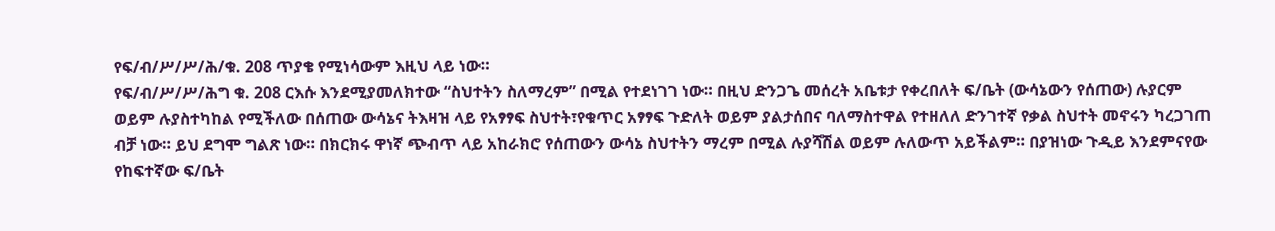የፍ/ብ/ሥ/ሥ/ሕ/ቁ. 208 ጥያቄ የሚነሳውም እዚህ ላይ ነው።
የፍ/ብ/ሥ/ሥ/ሕግ ቁ. 208 ርእሱ እንደሚያመለክተው “ስህተትን ስለማረም” በሚል የተደነገገ ነው። በዚህ ድንጋጌ መሰረት አቤቱታ የቀረበለት ፍ/ቤት (ውሳኔውን የሰጠው) ሉያርም ወይም ሉያስተካከል የሚችለው በሰጠው ውሳኔና ትእዛዝ ላይ የአፃፃፍ ስህተት፣የቁጥር አፃፃፍ ጉድለት ወይም ያልታሰበና ባለማስተዋል የተዘለለ ድንገተኛ የቃል ስህተት መኖሩን ካረጋገጠ ብቻ ነው። ይህ ደግሞ ግልጽ ነው። በክርክሩ ዋነኛ ጭብጥ ላይ አከራክሮ የሰጠውን ውሳኔ ስህተትን ማረም በሚል ሉያሻሽል ወይም ሉለውጥ አይችልም። በያዝነው ጉዲይ እንደምናየው የከፍተኛው ፍ/ቤት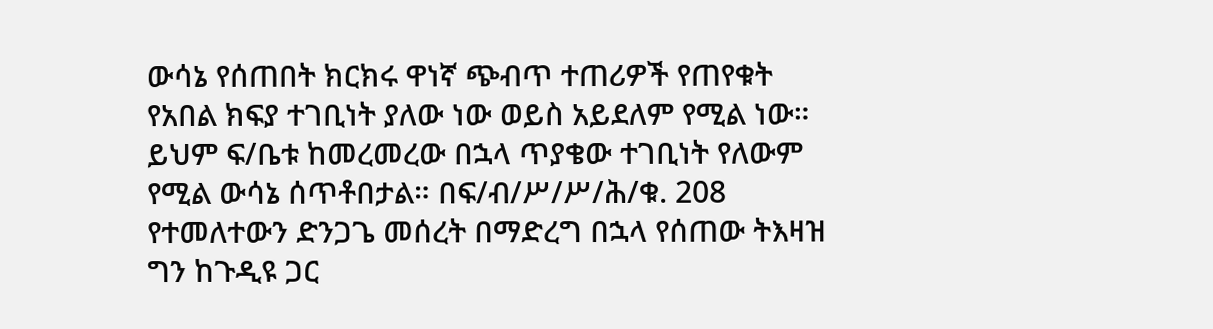ውሳኔ የሰጠበት ክርክሩ ዋነኛ ጭብጥ ተጠሪዎች የጠየቁት የአበል ክፍያ ተገቢነት ያለው ነው ወይስ አይደለም የሚል ነው።
ይህም ፍ/ቤቱ ከመረመረው በኋላ ጥያቄው ተገቢነት የለውም የሚል ውሳኔ ሰጥቶበታል። በፍ/ብ/ሥ/ሥ/ሕ/ቁ. 208 የተመለተውን ድንጋጌ መሰረት በማድረግ በኋላ የሰጠው ትእዛዝ ግን ከጉዲዩ ጋር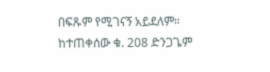በፍጹም የሚገናኝ አይደለም።
ከተጠቀሰው ቁ. 208 ድንጋጌም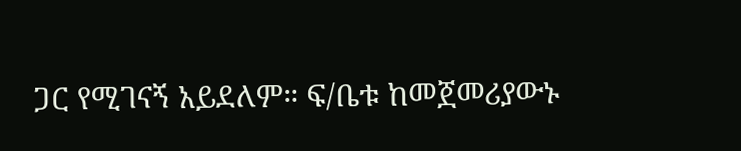ጋር የሚገናኝ አይደለም። ፍ/ቤቱ ከመጀመሪያውኑ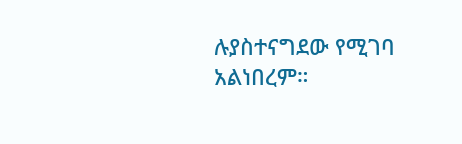ሉያስተናግደው የሚገባ አልነበረም።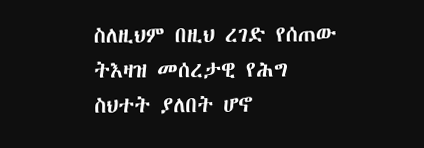ስለዚህም በዚህ ረገድ የሰጠው ትእዛዝ መሰረታዊ የሕግ ስህተት ያለበት ሆኖ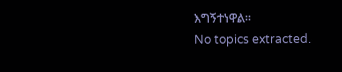እግኝተነዋል።
No topics extracted.